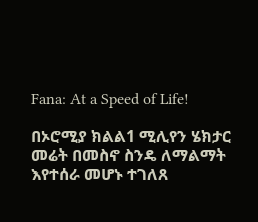Fana: At a Speed of Life!

በኦሮሚያ ክልል1 ሚሊየን ሄክታር መሬት በመስኖ ስንዴ ለማልማት እየተሰራ መሆኑ ተገለጸ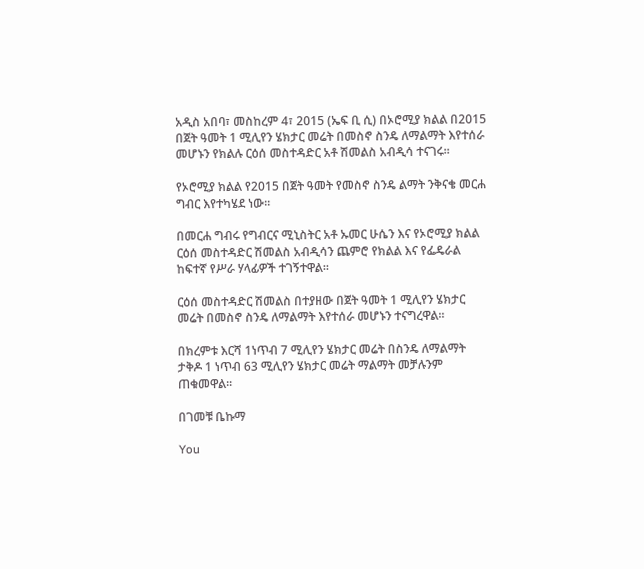አዲስ አበባ፣ መስከረም 4፣ 2015 (ኤፍ ቢ ሲ) በኦሮሚያ ክልል በ2015 በጀት ዓመት 1 ሚሊየን ሄክታር መሬት በመስኖ ስንዴ ለማልማት እየተሰራ መሆኑን የክልሉ ርዕሰ መስተዳድር አቶ ሽመልስ አብዲሳ ተናገሩ፡፡

የኦሮሚያ ክልል የ2015 በጀት ዓመት የመስኖ ስንዴ ልማት ንቅናቄ መርሐ ግብር እየተካሄደ ነው፡፡

በመርሐ ግብሩ የግብርና ሚኒስትር አቶ ኡመር ሁሴን እና የኦሮሚያ ክልል ርዕሰ መስተዳድር ሽመልስ አብዲሳን ጨምሮ የክልል እና የፌዴራል ከፍተኛ የሥራ ሃላፊዎች ተገኝተዋል፡፡

ርዕሰ መስተዳድር ሽመልስ በተያዘው በጀት ዓመት 1 ሚሊየን ሄክታር መሬት በመስኖ ስንዴ ለማልማት እየተሰራ መሆኑን ተናግረዋል፡፡

በክረምቱ እርሻ 1ነጥብ 7 ሚሊየን ሄክታር መሬት በስንዴ ለማልማት ታቅዶ 1 ነጥብ 63 ሚሊየን ሄክታር መሬት ማልማት መቻሉንም ጠቁመዋል፡፡

በገመቹ ቤኩማ

You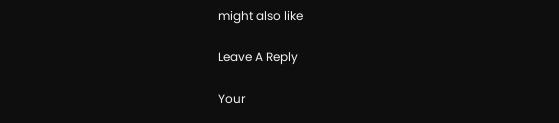might also like

Leave A Reply

Your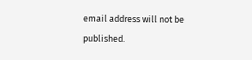email address will not be published.